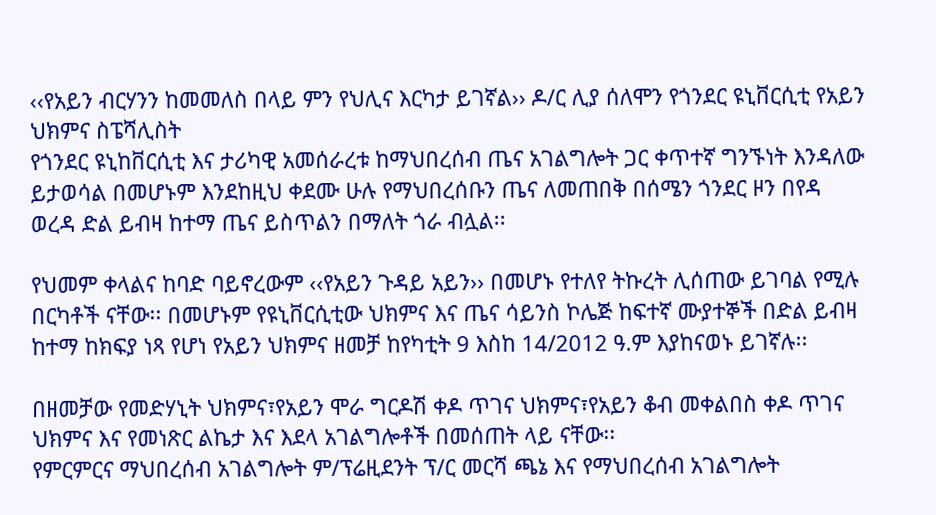‹‹የአይን ብርሃንን ከመመለስ በላይ ምን የህሊና እርካታ ይገኛል›› ዶ/ር ሊያ ሰለሞን የጎንደር ዩኒቨርሲቲ የአይን ህክምና ስፔሻሊስት
የጎንደር ዩኒከቨርሲቲ እና ታሪካዊ አመሰራረቱ ከማህበረሰብ ጤና አገልግሎት ጋር ቀጥተኛ ግንኙነት እንዳለው ይታወሳል በመሆኑም እንደከዚህ ቀደሙ ሁሉ የማህበረሰቡን ጤና ለመጠበቅ በሰሜን ጎንደር ዞን በየዳ ወረዳ ድል ይብዛ ከተማ ጤና ይስጥልን በማለት ጎራ ብሏል፡፡

የህመም ቀላልና ከባድ ባይኖረውም ‹‹የአይን ጉዳይ አይን›› በመሆኑ የተለየ ትኩረት ሊሰጠው ይገባል የሚሉ በርካቶች ናቸው፡፡ በመሆኑም የዩኒቨርሲቲው ህክምና እና ጤና ሳይንስ ኮሌጅ ከፍተኛ ሙያተኞች በድል ይብዛ ከተማ ከክፍያ ነጻ የሆነ የአይን ህክምና ዘመቻ ከየካቲት 9 እስከ 14/2012 ዓ.ም እያከናወኑ ይገኛሉ፡፡

በዘመቻው የመድሃኒት ህክምና፣የአይን ሞራ ግርዶሽ ቀዶ ጥገና ህክምና፣የአይን ቆብ መቀልበስ ቀዶ ጥገና ህክምና እና የመነጽር ልኬታ እና እደላ አገልግሎቶች በመሰጠት ላይ ናቸው፡፡
የምርምርና ማህበረሰብ አገልግሎት ም/ፕሬዚደንት ፕ/ር መርሻ ጫኔ እና የማህበረሰብ አገልግሎት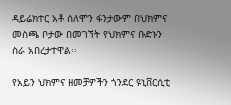ዳይሬክተር አቶ ሰለሞን ፋንታውም በህክምና መስጫ ቦታው በመገኘት የህክምና ቡድኑን ስራ አበረታተዋል፡፡

የአይን ህክምና ዘመቻዎችን ጎንደር ዩኒቨርሲቲ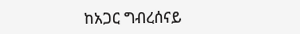ከአጋር ግብረሰናይ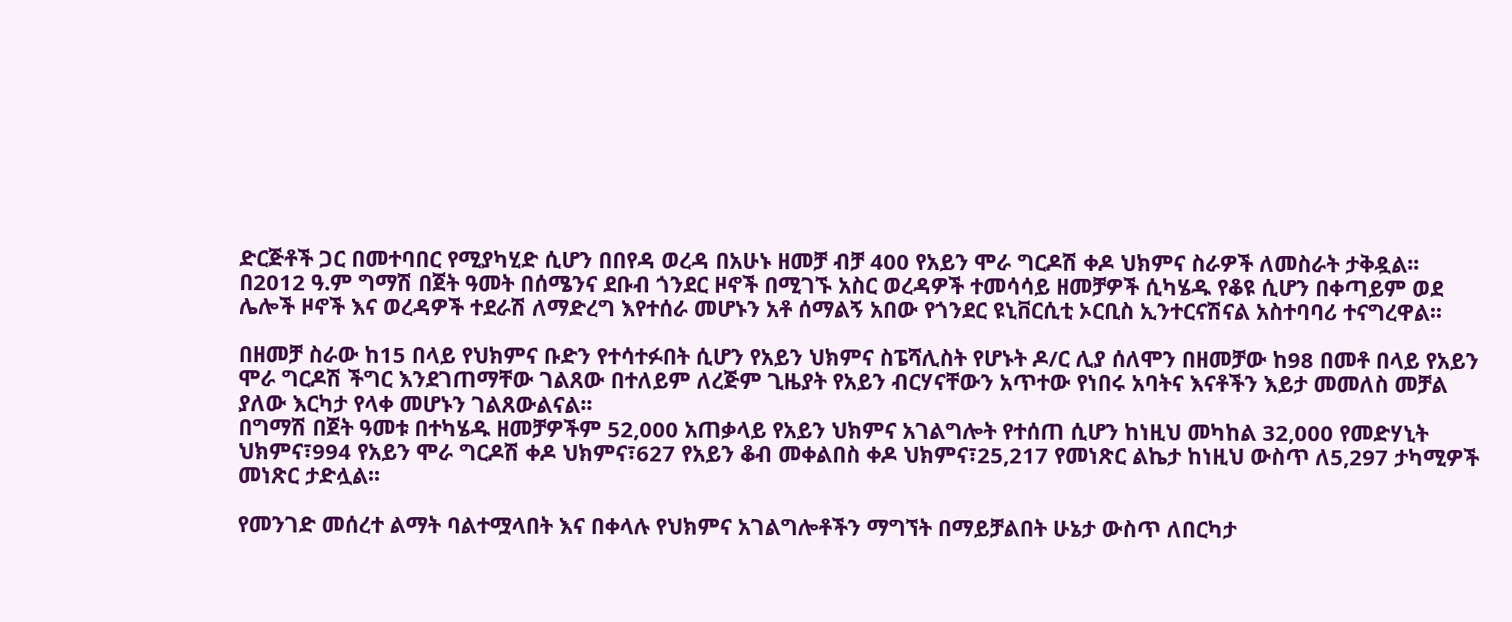ድርጅቶች ጋር በመተባበር የሚያካሂድ ሲሆን በበየዳ ወረዳ በአሁኑ ዘመቻ ብቻ 400 የአይን ሞራ ግርዶሽ ቀዶ ህክምና ስራዎች ለመስራት ታቅዷል፡፡
በ2012 ዓ.ም ግማሽ በጀት ዓመት በሰሜንና ደቡብ ጎንደር ዞኖች በሚገኙ አስር ወረዳዎች ተመሳሳይ ዘመቻዎች ሲካሄዱ የቆዩ ሲሆን በቀጣይም ወደ ሌሎች ዞኖች እና ወረዳዎች ተደራሽ ለማድረግ እየተሰራ መሆኑን አቶ ሰማልኝ አበው የጎንደር ዩኒቨርሲቲ ኦርቢስ ኢንተርናሽናል አስተባባሪ ተናግረዋል፡፡

በዘመቻ ስራው ከ15 በላይ የህክምና ቡድን የተሳተፉበት ሲሆን የአይን ህክምና ስፔሻሊስት የሆኑት ዶ/ር ሊያ ሰለሞን በዘመቻው ከ98 በመቶ በላይ የአይን ሞራ ግርዶሽ ችግር እንደገጠማቸው ገልጸው በተለይም ለረጅም ጊዜያት የአይን ብርሃናቸውን አጥተው የነበሩ አባትና እናቶችን እይታ መመለስ መቻል ያለው እርካታ የላቀ መሆኑን ገልጸውልናል፡፡
በግማሽ በጀት ዓመቱ በተካሄዱ ዘመቻዎችም 52,000 አጠቃላይ የአይን ህክምና አገልግሎት የተሰጠ ሲሆን ከነዚህ መካከል 32,000 የመድሃኒት ህክምና፣994 የአይን ሞራ ግርዶሽ ቀዶ ህክምና፣627 የአይን ቆብ መቀልበስ ቀዶ ህክምና፣25,217 የመነጽር ልኬታ ከነዚህ ውስጥ ለ5,297 ታካሚዎች መነጽር ታድሏል፡፡

የመንገድ መሰረተ ልማት ባልተሟላበት እና በቀላሉ የህክምና አገልግሎቶችን ማግኘት በማይቻልበት ሁኔታ ውስጥ ለበርካታ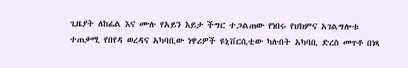ጊዜያት ለከፊል እና ሙሉ የአይን እይታ ችግር ተጋልጠው የነበሩ የህክምና አገልግሎቱ ተጠቃሚ የበየዳ ወረዳና አካባቢው ነዋሪዎች ዩኒቨርሲቲው ካሉበት አካባቢ ድረስ መጥቶ በነጻ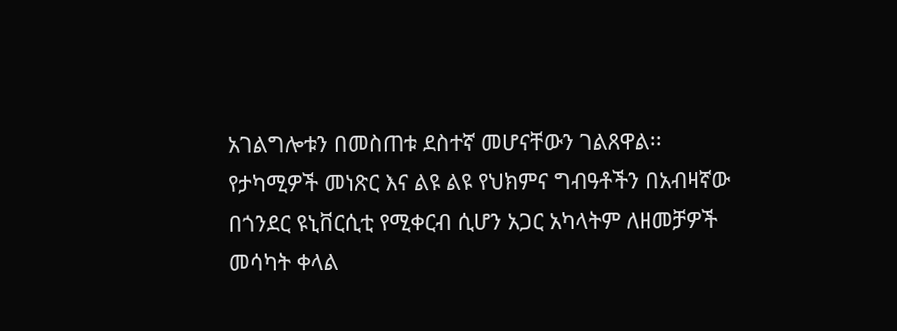አገልግሎቱን በመስጠቱ ደስተኛ መሆናቸውን ገልጸዋል፡፡
የታካሚዎች መነጽር እና ልዩ ልዩ የህክምና ግብዓቶችን በአብዛኛው በጎንደር ዩኒቨርሲቲ የሚቀርብ ሲሆን አጋር አካላትም ለዘመቻዎች መሳካት ቀላል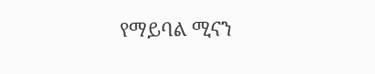የማይባል ሚናን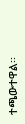ተጫውተዋል፡፡